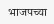भाजपच्या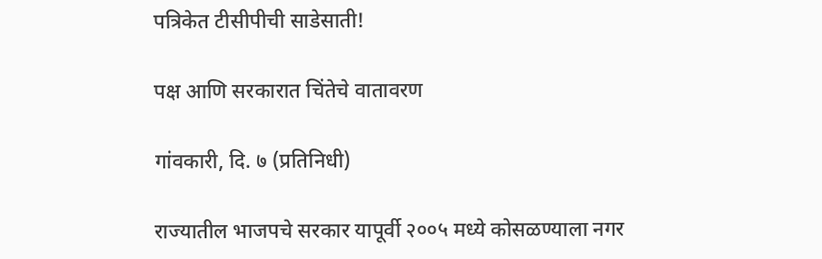पत्रिकेत टीसीपीची साडेसाती!

पक्ष आणि सरकारात चिंतेचे वातावरण

गांवकारी, दि. ७ (प्रतिनिधी)

राज्यातील भाजपचे सरकार यापूर्वी २००५ मध्ये कोसळण्याला नगर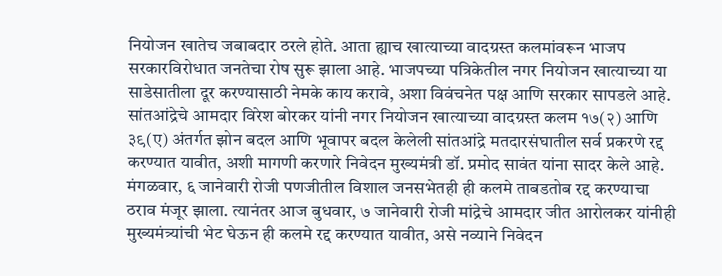नियोजन खातेच जबाबदार ठरले होते. आता ह्याच खात्याच्या वादग्रस्त कलमांवरून भाजप सरकारविरोधात जनतेचा रोष सुरू झाला आहे. भाजपच्या पत्रिकेतील नगर नियोजन खात्याच्या या साडेसातीला दूर करण्यासाठी नेमके काय करावे, अशा विवंचनेत पक्ष आणि सरकार सापडले आहे.
सांतआंद्रेचे आमदार विरेश बोरकर यांनी नगर नियोजन खात्याच्या वादग्रस्त कलम १७(२) आणि ३९(ए) अंतर्गत झोन बदल आणि भूवापर बदल केलेली सांतआंद्रे मतदारसंघातील सर्व प्रकरणे रद्द करण्यात यावीत, अशी मागणी करणारे निवेदन मुख्यमंत्री डॉ. प्रमोद सावंत यांना सादर केले आहे.
मंगळवार, ६ जानेवारी रोजी पणजीतील विशाल जनसभेतही ही कलमे ताबडतोब रद्द करण्याचा ठराव मंजूर झाला. त्यानंतर आज बुधवार, ७ जानेवारी रोजी मांद्रेचे आमदार जीत आरोलकर यांनीही मुख्यमंत्र्यांची भेट घेऊन ही कलमे रद्द करण्यात यावीत, असे नव्याने निवेदन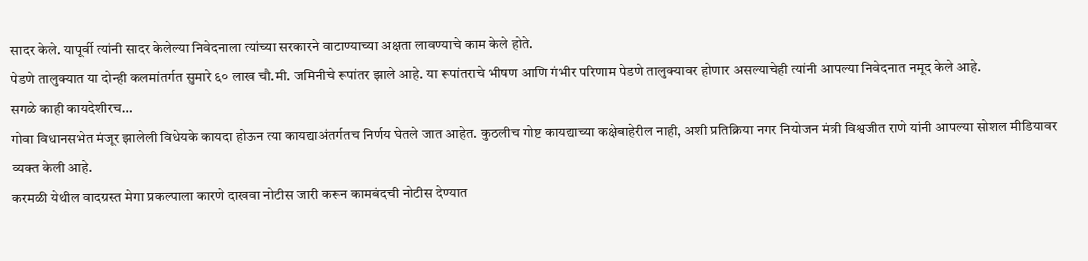सादर केले. यापूर्वी त्यांनी सादर केलेल्या निवेदनाला त्यांच्या सरकारने वाटाण्याच्या अक्षता लावण्याचे काम केले होते.
पेडणे तालुक्यात या दोन्ही कलमांतर्गत सुमारे ६० लाख चौ.मी. जमिनीचे रूपांतर झाले आहे. या रूपांतराचे भीषण आणि गंभीर परिणाम पेडणे तालुक्यावर होणार असल्याचेही त्यांनी आपल्या निवेदनात नमूद केले आहे.
सगळे काही कायदेशीरच…
गोवा विधानसभेत मंजूर झालेली विधेयके कायदा होऊन त्या कायद्याअंतर्गतच निर्णय घेतले जात आहेत. कुठलीच गोष्ट कायद्याच्या कक्षेबाहेरील नाही, अशी प्रतिक्रिया नगर नियोजन मंत्री विश्वजीत राणे यांनी आपल्या सोशल मीडियावर व्यक्त केली आहे.
करमळी येथील वादग्रस्त मेगा प्रकल्पाला कारणे दाखवा नोटीस जारी करून कामबंदची नोटीस देण्यात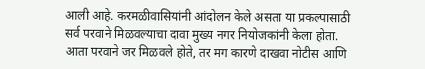आली आहे. करमळीवासियांनी आंदोलन केले असता या प्रकल्पासाठी सर्व परवाने मिळवल्याचा दावा मुख्य नगर नियोजकांनी केला होता.
आता परवाने जर मिळवले होते, तर मग कारणे दाखवा नोटीस आणि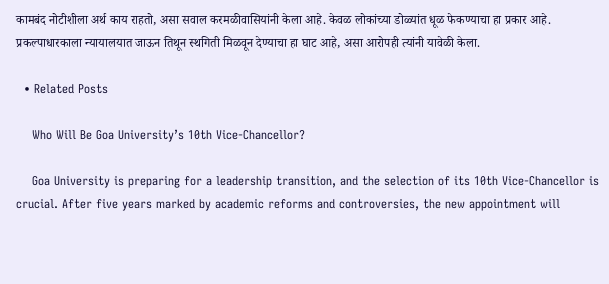कामबंद नोटीशीला अर्थ काय राहतो, असा सवाल करमळीवासियांनी केला आहे. केवळ लोकांच्या डोळ्यांत धूळ फेकण्याचा हा प्रकार आहे. प्रकल्पाधारकाला न्यायालयात जाऊन तिथून स्थगिती मिळवून देण्याचा हा घाट आहे, असा आरोपही त्यांनी यावेळी केला.

  • Related Posts

    Who Will Be Goa University’s 10th Vice-Chancellor?

    Goa University is preparing for a leadership transition, and the selection of its 10th Vice-Chancellor is crucial. After five years marked by academic reforms and controversies, the new appointment will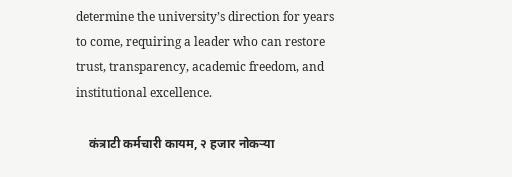determine the university’s direction for years to come, requiring a leader who can restore trust, transparency, academic freedom, and institutional excellence.

    कंत्राटी कर्मचारी कायम, २ हजार नोकऱ्या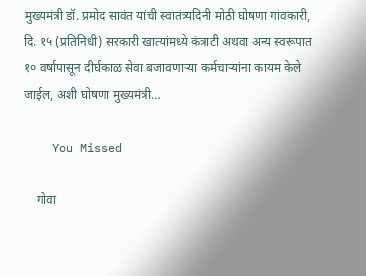मुख्यमंत्री डॉ. प्रमोद सावंत यांची स्वातंत्र्यदिनी मोठी घोषणा गांवकारी, दि. १५ (प्रतिनिधी) सरकारी खात्यांमध्ये कंत्राटी अथवा अन्य स्वरूपात १० वर्षापासून दीर्घकाळ सेवा बजावणाऱ्या कर्मचाऱ्यांना कायम केले जाईल, अशी घोषणा मुख्यमंत्री…

    You Missed

    गोवा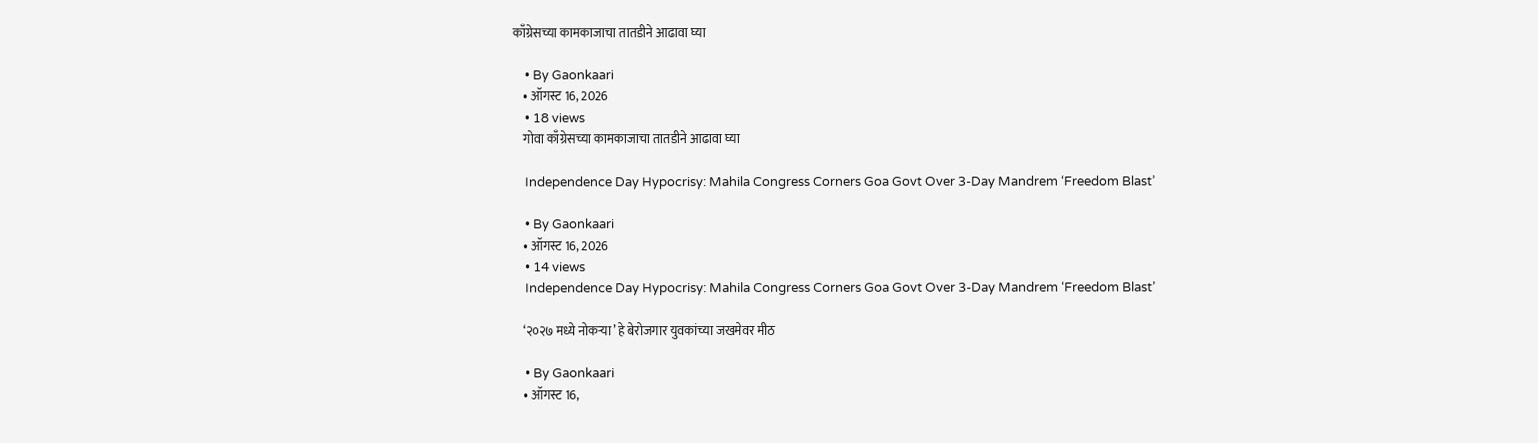काँग्रेसच्या कामकाजाचा तातडीने आढावा घ्या

    • By Gaonkaari
    • ऑगस्ट 16, 2026
    • 18 views
    गोवा काँग्रेसच्या कामकाजाचा तातडीने आढावा घ्या

    Independence Day Hypocrisy: Mahila Congress Corners Goa Govt Over 3-Day Mandrem ‘Freedom Blast’

    • By Gaonkaari
    • ऑगस्ट 16, 2026
    • 14 views
    Independence Day Hypocrisy: Mahila Congress Corners Goa Govt Over 3-Day Mandrem ‘Freedom Blast’

    ‘२०२७ मध्ये नोकऱ्या’ हे बेरोजगार युवकांच्या जखमेवर मीठ

    • By Gaonkaari
    • ऑगस्ट 16,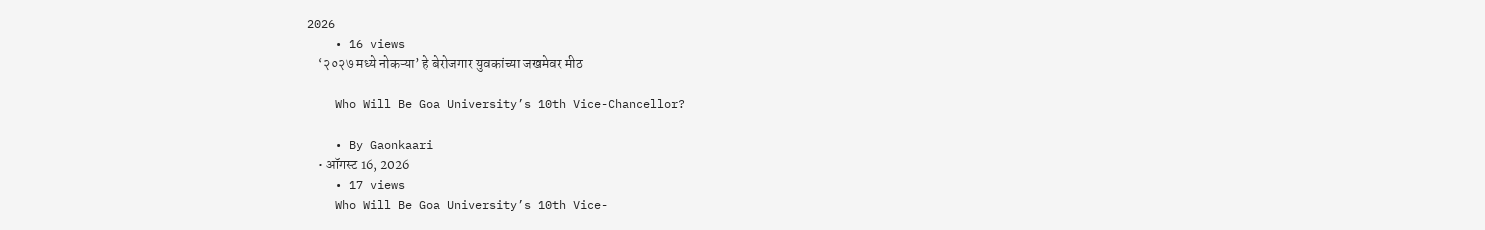2026
    • 16 views
    ‘२०२७ मध्ये नोकऱ्या’ हे बेरोजगार युवकांच्या जखमेवर मीठ

    Who Will Be Goa University’s 10th Vice-Chancellor?

    • By Gaonkaari
    • ऑगस्ट 16, 2026
    • 17 views
    Who Will Be Goa University’s 10th Vice-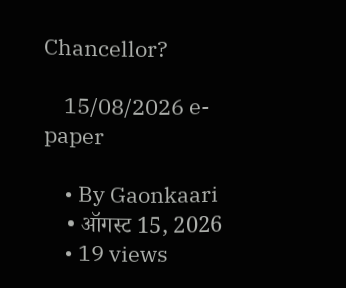Chancellor?

    15/08/2026 e-paper

    • By Gaonkaari
    • ऑगस्ट 15, 2026
    • 19 views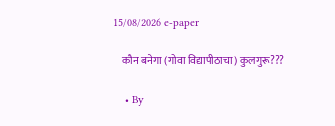15/08/2026 e-paper

    कौन बनेगा (गोवा विद्यापीठाचा) कुलगुरू???

    • By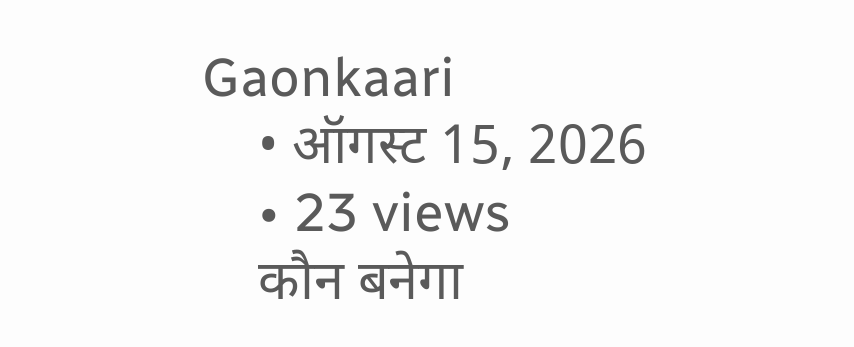Gaonkaari
    • ऑगस्ट 15, 2026
    • 23 views
    कौन बनेगा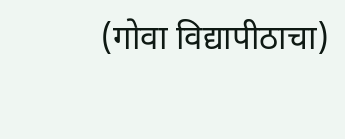(गोवा विद्यापीठाचा)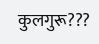कुलगुरू???